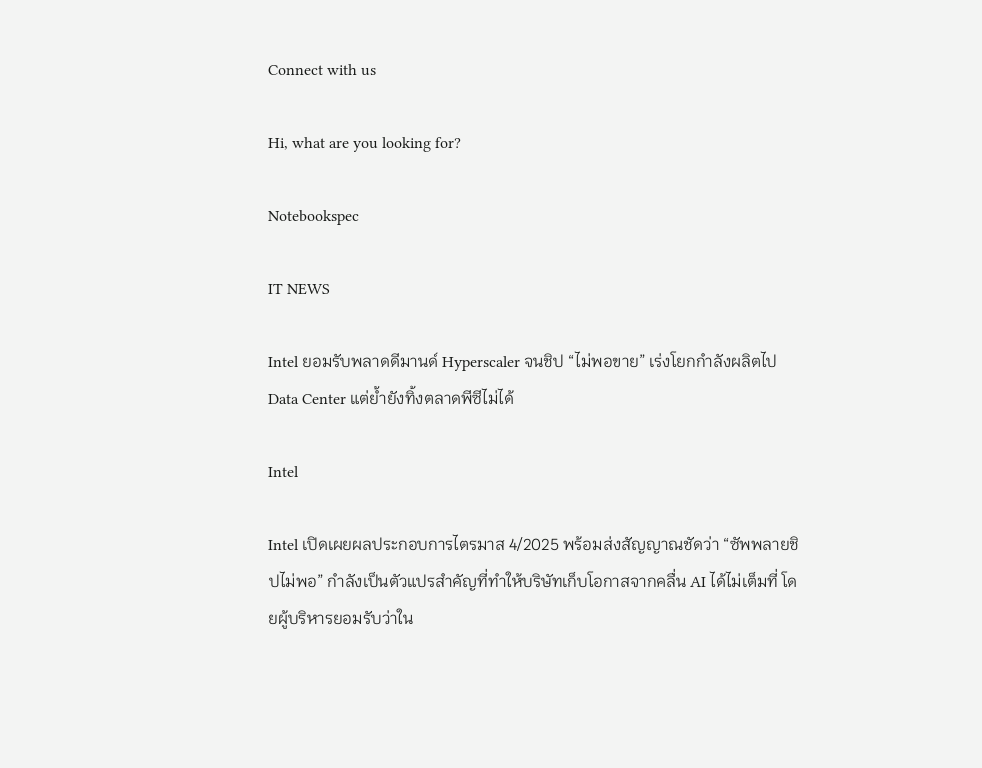Connect with us

Hi, what are you looking for?

Notebookspec

IT NEWS

Intel ยอมรับพลาดดีมานด์ Hyperscaler จนชิป “ไม่พอขาย” เร่งโยกกำลังผลิตไป Data Center แต่ย้ำยังทิ้งตลาดพีซีไม่ได้

Intel

Intel เปิดเผยผลประกอบการไตรมาส 4/2025 พร้อมส่งสัญญาณชัดว่า “ซัพพลายชิปไม่พอ” กำลังเป็นตัวแปรสำคัญที่ทำให้บริษัทเก็บโอกาสจากคลื่น AI ได้ไม่เต็มที่ โดยผู้บริหารยอมรับว่าใน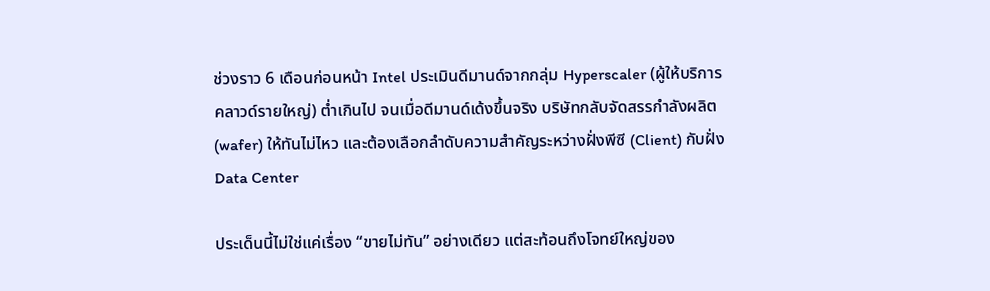ช่วงราว 6 เดือนก่อนหน้า Intel ประเมินดีมานด์จากกลุ่ม Hyperscaler (ผู้ให้บริการคลาวด์รายใหญ่) ต่ำเกินไป จนเมื่อดีมานด์เด้งขึ้นจริง บริษัทกลับจัดสรรกำลังผลิต (wafer) ให้ทันไม่ไหว และต้องเลือกลำดับความสำคัญระหว่างฝั่งพีซี (Client) กับฝั่ง Data Center

ประเด็นนี้ไม่ใช่แค่เรื่อง “ขายไม่ทัน” อย่างเดียว แต่สะท้อนถึงโจทย์ใหญ่ของ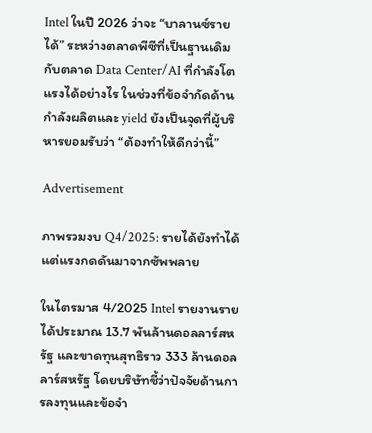Intel ในปี 2026 ว่าจะ “บาลานซ์รายได้” ระหว่างตลาดพีซีที่เป็นฐานเดิม กับตลาด Data Center/AI ที่กำลังโตแรงได้อย่างไร ในช่วงที่ข้อจำกัดด้านกำลังผลิตและ yield ยังเป็นจุดที่ผู้บริหารยอมรับว่า “ต้องทำให้ดีกว่านี้”

Advertisement

ภาพรวมงบ Q4/2025: รายได้ยังทำได้ แต่แรงกดดันมาจากซัพพลาย

ในไตรมาส 4/2025 Intel รายงานรายได้ประมาณ 13.7 พันล้านดอลลาร์สหรัฐ และขาดทุนสุทธิราว 333 ล้านดอลลาร์สหรัฐ โดยบริษัทชี้ว่าปัจจัยด้านการลงทุนและข้อจำ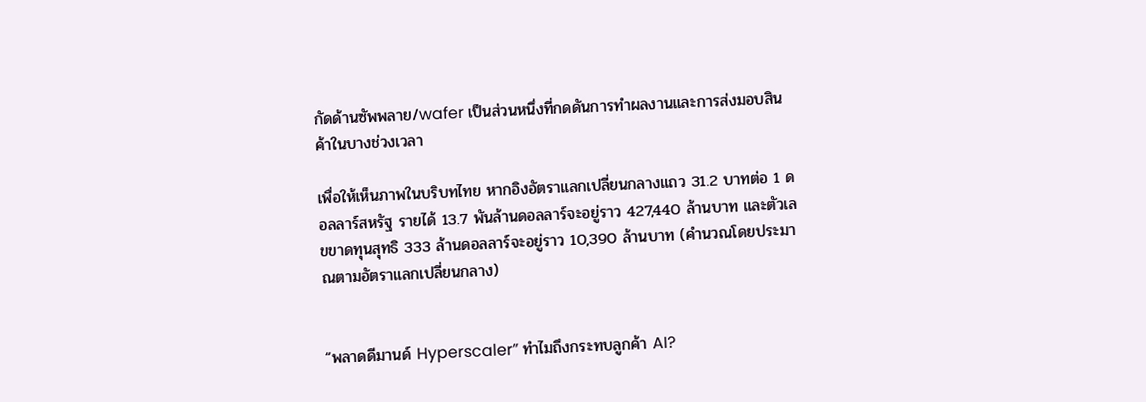กัดด้านซัพพลาย/wafer เป็นส่วนหนึ่งที่กดดันการทำผลงานและการส่งมอบสินค้าในบางช่วงเวลา

เพื่อให้เห็นภาพในบริบทไทย หากอิงอัตราแลกเปลี่ยนกลางแถว 31.2 บาทต่อ 1 ดอลลาร์สหรัฐ รายได้ 13.7 พันล้านดอลลาร์จะอยู่ราว 427,440 ล้านบาท และตัวเลขขาดทุนสุทธิ 333 ล้านดอลลาร์จะอยู่ราว 10,390 ล้านบาท (คำนวณโดยประมาณตามอัตราแลกเปลี่ยนกลาง)


“พลาดดีมานด์ Hyperscaler” ทำไมถึงกระทบลูกค้า AI?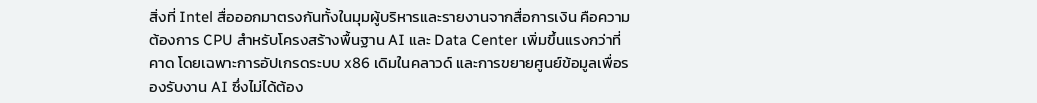สิ่งที่ Intel สื่อออกมาตรงกันทั้งในมุมผู้บริหารและรายงานจากสื่อการเงิน คือความต้องการ CPU สำหรับโครงสร้างพื้นฐาน AI และ Data Center เพิ่มขึ้นแรงกว่าที่คาด โดยเฉพาะการอัปเกรดระบบ x86 เดิมในคลาวด์ และการขยายศูนย์ข้อมูลเพื่อรองรับงาน AI ซึ่งไม่ได้ต้อง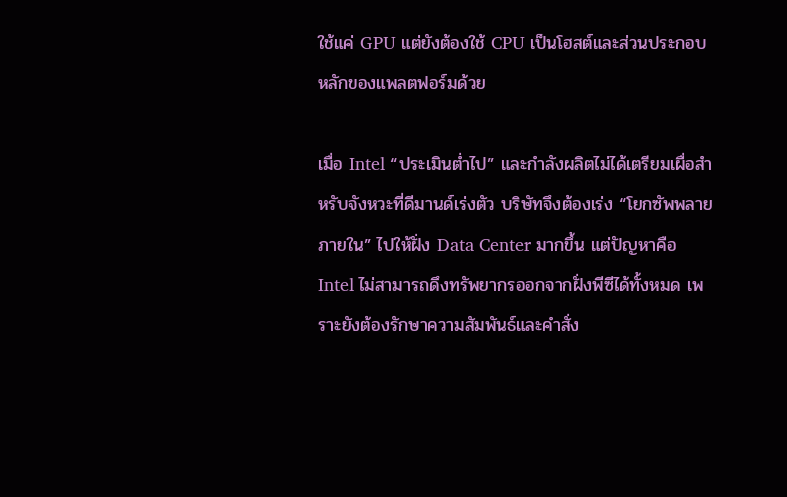ใช้แค่ GPU แต่ยังต้องใช้ CPU เป็นโฮสต์และส่วนประกอบหลักของแพลตฟอร์มด้วย

เมื่อ Intel “ประเมินต่ำไป” และกำลังผลิตไม่ได้เตรียมเผื่อสำหรับจังหวะที่ดีมานด์เร่งตัว บริษัทจึงต้องเร่ง “โยกซัพพลายภายใน” ไปให้ฝั่ง Data Center มากขึ้น แต่ปัญหาคือ Intel ไม่สามารถดึงทรัพยากรออกจากฝั่งพีซีได้ทั้งหมด เพราะยังต้องรักษาความสัมพันธ์และคำสั่ง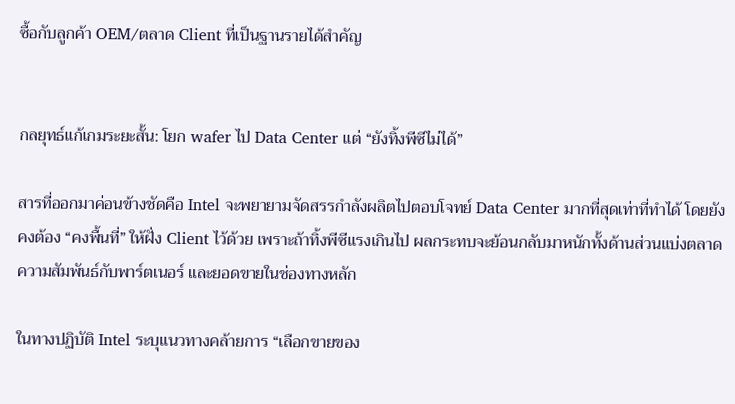ซื้อกับลูกค้า OEM/ตลาด Client ที่เป็นฐานรายได้สำคัญ


กลยุทธ์แก้เกมระยะสั้น: โยก wafer ไป Data Center แต่ “ยังทิ้งพีซีไม่ได้”

สารที่ออกมาค่อนข้างชัดคือ Intel จะพยายามจัดสรรกำลังผลิตไปตอบโจทย์ Data Center มากที่สุดเท่าที่ทำได้ โดยยังคงต้อง “คงพื้นที่” ให้ฝั่ง Client ไว้ด้วย เพราะถ้าทิ้งพีซีแรงเกินไป ผลกระทบจะย้อนกลับมาหนักทั้งด้านส่วนแบ่งตลาด ความสัมพันธ์กับพาร์ตเนอร์ และยอดขายในช่องทางหลัก

ในทางปฏิบัติ Intel ระบุแนวทางคล้ายการ “เลือกขายของ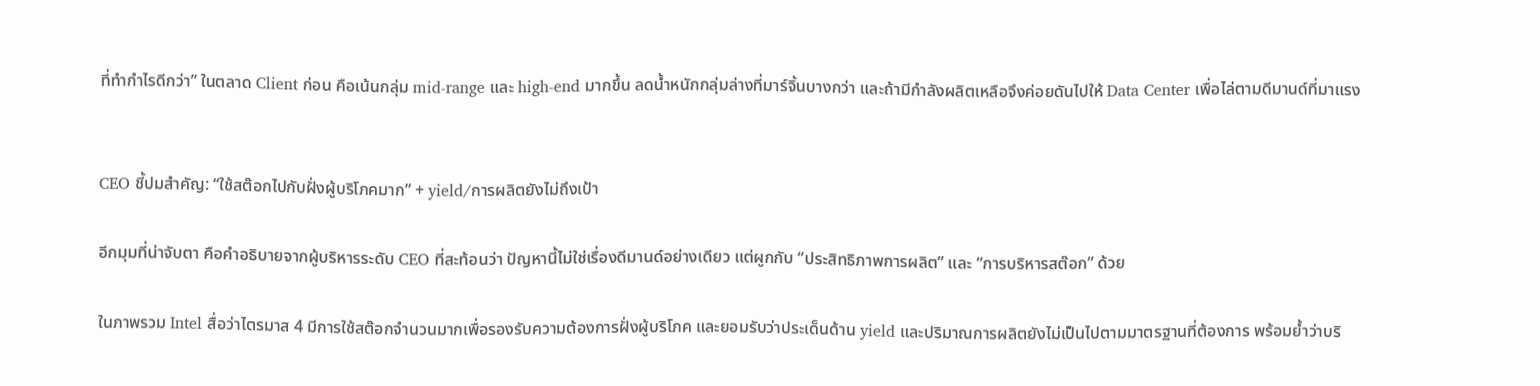ที่ทำกำไรดีกว่า” ในตลาด Client ก่อน คือเน้นกลุ่ม mid-range และ high-end มากขึ้น ลดน้ำหนักกลุ่มล่างที่มาร์จิ้นบางกว่า และถ้ามีกำลังผลิตเหลือจึงค่อยดันไปให้ Data Center เพื่อไล่ตามดีมานด์ที่มาแรง


CEO ชี้ปมสำคัญ: “ใช้สต๊อกไปกับฝั่งผู้บริโภคมาก” + yield/การผลิตยังไม่ถึงเป้า

อีกมุมที่น่าจับตา คือคำอธิบายจากผู้บริหารระดับ CEO ที่สะท้อนว่า ปัญหานี้ไม่ใช่เรื่องดีมานด์อย่างเดียว แต่ผูกกับ “ประสิทธิภาพการผลิต” และ “การบริหารสต๊อก” ด้วย

ในภาพรวม Intel สื่อว่าไตรมาส 4 มีการใช้สต๊อกจำนวนมากเพื่อรองรับความต้องการฝั่งผู้บริโภค และยอมรับว่าประเด็นด้าน yield และปริมาณการผลิตยังไม่เป็นไปตามมาตรฐานที่ต้องการ พร้อมย้ำว่าบริ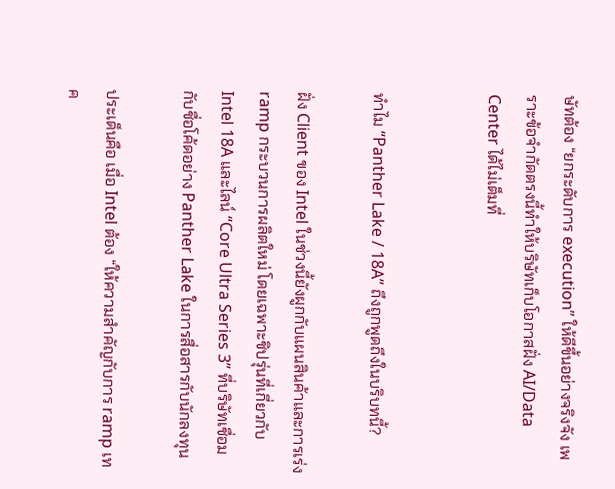ษัทต้อง “ยกระดับการ execution” ให้ดีขึ้นอย่างจริงจัง เพราะข้อจำกัดตรงนี้ทำให้บริษัทเก็บโอกาสฝั่ง AI/Data Center ได้ไม่เต็มที่


ทำไม “Panther Lake / 18A” ถึงถูกพูดถึงในบริบทนี้?

ฝั่ง Client ของ Intel ในช่วงนี้ยังผูกกับแผนสินค้าและการเร่ง ramp กระบวนการผลิตใหม่ โดยเฉพาะชิปรุ่นที่เกี่ยวกับ Intel 18A และไลน์ “Core Ultra Series 3” ที่บริษัทเชื่อมกับชื่อโค้ดอย่าง Panther Lake ในการสื่อสารกับนักลงทุน

ประเด็นคือ เมื่อ Intel ต้อง “ให้ความสำคัญกับการ ramp เทค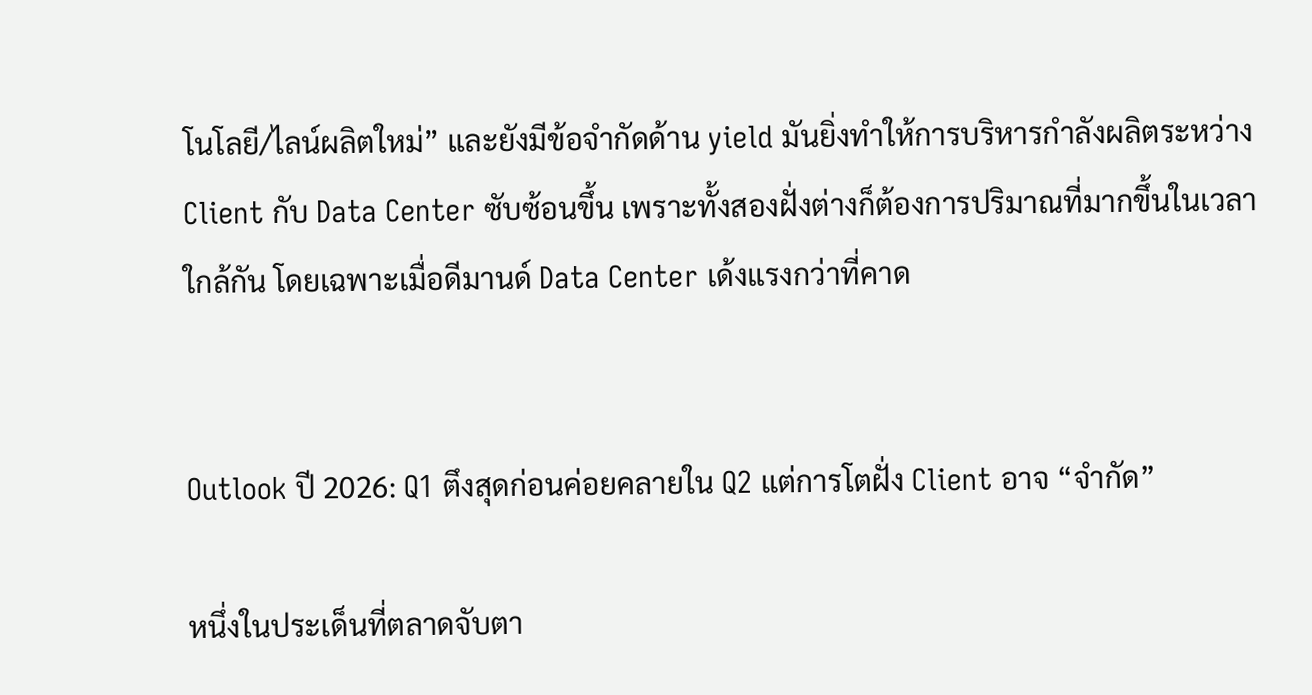โนโลยี/ไลน์ผลิตใหม่” และยังมีข้อจำกัดด้าน yield มันยิ่งทำให้การบริหารกำลังผลิตระหว่าง Client กับ Data Center ซับซ้อนขึ้น เพราะทั้งสองฝั่งต่างก็ต้องการปริมาณที่มากขึ้นในเวลาใกล้กัน โดยเฉพาะเมื่อดีมานด์ Data Center เด้งแรงกว่าที่คาด


Outlook ปี 2026: Q1 ตึงสุดก่อนค่อยคลายใน Q2 แต่การโตฝั่ง Client อาจ “จำกัด”

หนึ่งในประเด็นที่ตลาดจับตา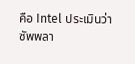คือ Intel ประเมินว่าซัพพลา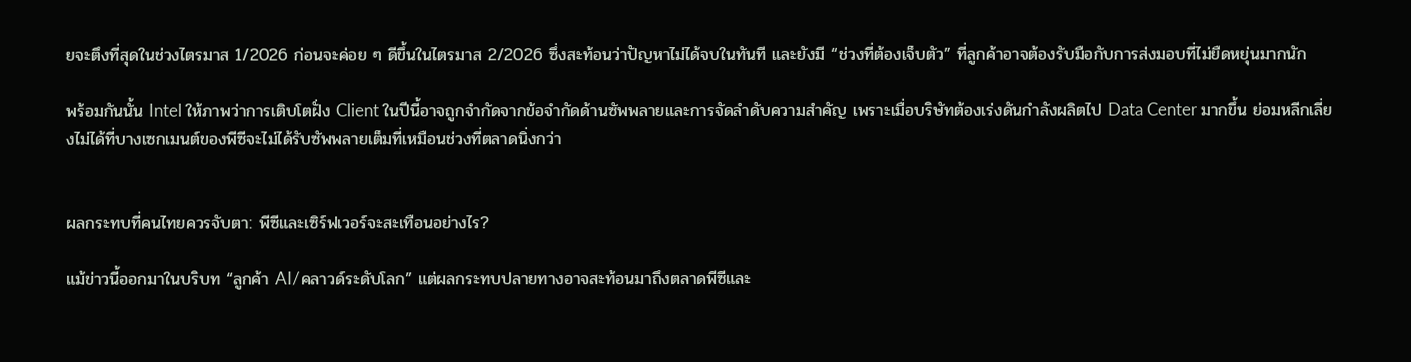ยจะตึงที่สุดในช่วงไตรมาส 1/2026 ก่อนจะค่อย ๆ ดีขึ้นในไตรมาส 2/2026 ซึ่งสะท้อนว่าปัญหาไม่ได้จบในทันที และยังมี “ช่วงที่ต้องเจ็บตัว” ที่ลูกค้าอาจต้องรับมือกับการส่งมอบที่ไม่ยืดหยุ่นมากนัก

พร้อมกันนั้น Intel ให้ภาพว่าการเติบโตฝั่ง Client ในปีนี้อาจถูกจำกัดจากข้อจำกัดด้านซัพพลายและการจัดลำดับความสำคัญ เพราะเมื่อบริษัทต้องเร่งดันกำลังผลิตไป Data Center มากขึ้น ย่อมหลีกเลี่ยงไม่ได้ที่บางเซกเมนต์ของพีซีจะไม่ได้รับซัพพลายเต็มที่เหมือนช่วงที่ตลาดนิ่งกว่า


ผลกระทบที่คนไทยควรจับตา: พีซีและเซิร์ฟเวอร์จะสะเทือนอย่างไร?

แม้ข่าวนี้ออกมาในบริบท “ลูกค้า AI/คลาวด์ระดับโลก” แต่ผลกระทบปลายทางอาจสะท้อนมาถึงตลาดพีซีและ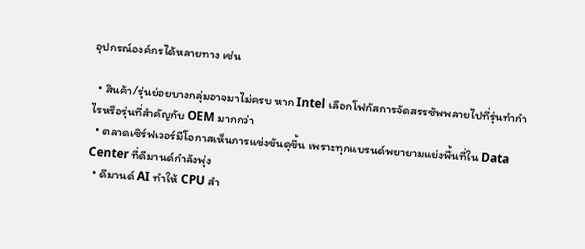อุปกรณ์องค์กรได้หลายทาง เช่น

  • สินค้า/รุ่นย่อยบางกลุ่มอาจมาไม่ครบ หาก Intel เลือกโฟกัสการจัดสรรซัพพลายไปที่รุ่นทำกำไรหรือรุ่นที่สำคัญกับ OEM มากกว่า
  • ตลาดเซิร์ฟเวอร์มีโอกาสเห็นการแข่งขันดุขึ้น เพราะทุกแบรนด์พยายามแย่งพื้นที่ใน Data Center ที่ดีมานด์กำลังพุ่ง
  • ดีมานด์ AI ทำให้ CPU สำ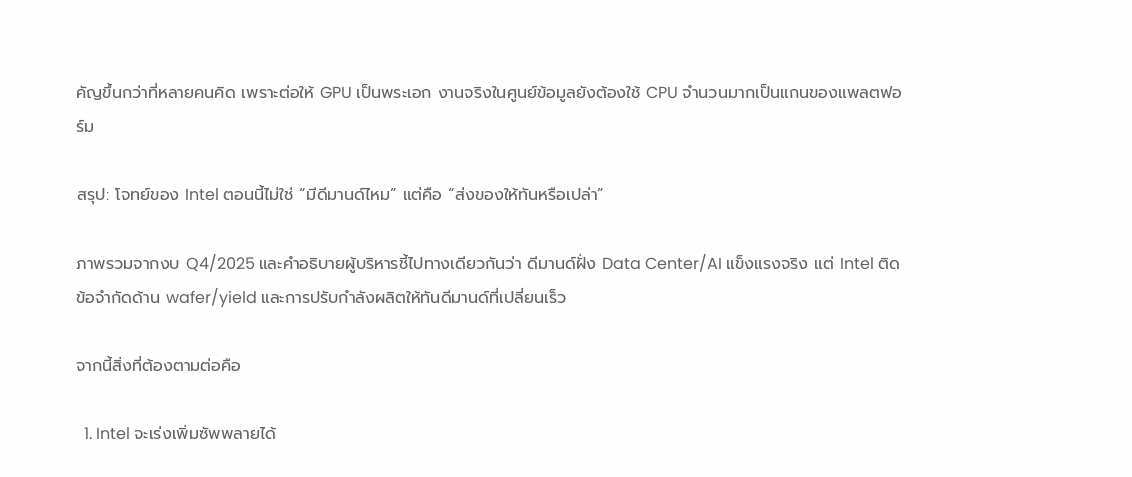คัญขึ้นกว่าที่หลายคนคิด เพราะต่อให้ GPU เป็นพระเอก งานจริงในศูนย์ข้อมูลยังต้องใช้ CPU จำนวนมากเป็นแกนของแพลตฟอร์ม

สรุป: โจทย์ของ Intel ตอนนี้ไม่ใช่ “มีดีมานด์ไหม” แต่คือ “ส่งของให้ทันหรือเปล่า”

ภาพรวมจากงบ Q4/2025 และคำอธิบายผู้บริหารชี้ไปทางเดียวกันว่า ดีมานด์ฝั่ง Data Center/AI แข็งแรงจริง แต่ Intel ติดข้อจำกัดด้าน wafer/yield และการปรับกำลังผลิตให้ทันดีมานด์ที่เปลี่ยนเร็ว

จากนี้สิ่งที่ต้องตามต่อคือ

  1. Intel จะเร่งเพิ่มซัพพลายได้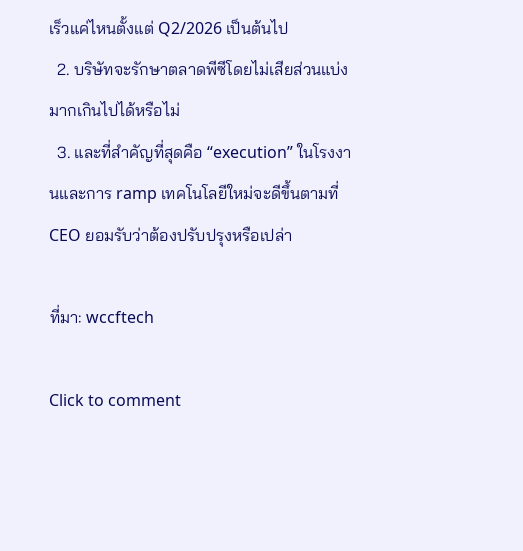เร็วแค่ไหนตั้งแต่ Q2/2026 เป็นต้นไป
  2. บริษัทจะรักษาตลาดพีซีโดยไม่เสียส่วนแบ่งมากเกินไปได้หรือไม่
  3. และที่สำคัญที่สุดคือ “execution” ในโรงงานและการ ramp เทคโนโลยีใหม่จะดีขึ้นตามที่ CEO ยอมรับว่าต้องปรับปรุงหรือเปล่า

ที่มา: wccftech

Click to comment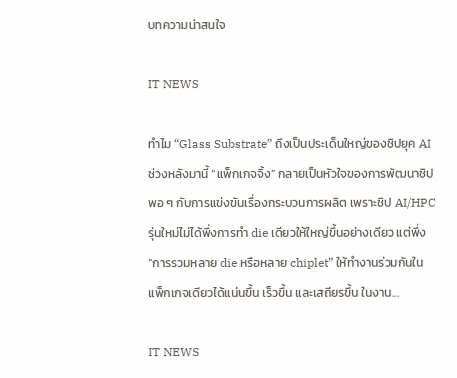บทความน่าสนใจ

IT NEWS

ทำไม “Glass Substrate” ถึงเป็นประเด็นใหญ่ของชิปยุค AI ช่วงหลังมานี้ “แพ็กเกจจิ้ง” กลายเป็นหัวใจของการพัฒนาชิปพอ ๆ กับการแข่งขันเรื่องกระบวนการผลิต เพราะชิป AI/HPC รุ่นใหม่ไม่ได้พึ่งการทำ die เดียวให้ใหญ่ขึ้นอย่างเดียว แต่พึ่ง “การรวมหลาย die หรือหลาย chiplet” ให้ทำงานร่วมกันในแพ็กเกจเดียวได้แน่นขึ้น เร็วขึ้น และเสถียรขึ้น ในงาน...

IT NEWS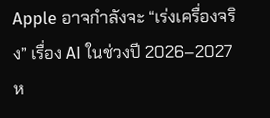Apple อาจกำลังจะ “เร่งเครื่องจริง” เรื่อง AI ในช่วงปี 2026–2027 ห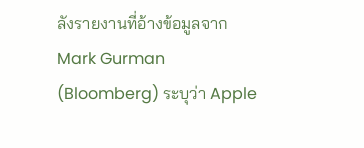ลังรายงานที่อ้างข้อมูลจาก Mark Gurman (Bloomberg) ระบุว่า Apple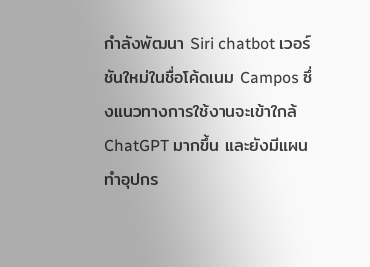กำลังพัฒนา Siri chatbot เวอร์ชันใหม่ในชื่อโค้ดเนม Campos ซึ่งแนวทางการใช้งานจะเข้าใกล้ ChatGPT มากขึ้น และยังมีแผนทำอุปกร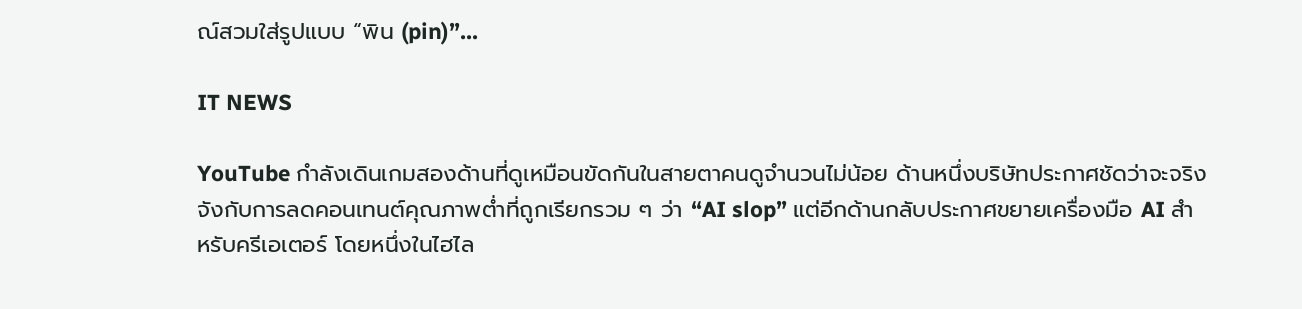ณ์สวมใส่รูปแบบ “พิน (pin)”...

IT NEWS

YouTube กำลังเดินเกมสองด้านที่ดูเหมือนขัดกันในสายตาคนดูจำนวนไม่น้อย ด้านหนึ่งบริษัทประกาศชัดว่าจะจริงจังกับการลดคอนเทนต์คุณภาพต่ำที่ถูกเรียกรวม ๆ ว่า “AI slop” แต่อีกด้านกลับประกาศขยายเครื่องมือ AI สำหรับครีเอเตอร์ โดยหนึ่งในไฮไล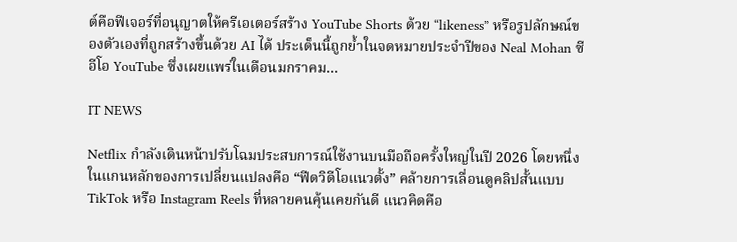ต์คือฟีเจอร์ที่อนุญาตให้ครีเอเตอร์สร้าง YouTube Shorts ด้วย “likeness” หรือรูปลักษณ์ของตัวเองที่ถูกสร้างขึ้นด้วย AI ได้ ประเด็นนี้ถูกย้ำในจดหมายประจำปีของ Neal Mohan ซีอีโอ YouTube ซึ่งเผยแพร่ในเดือนมกราคม...

IT NEWS

Netflix กำลังเดินหน้าปรับโฉมประสบการณ์ใช้งานบนมือถือครั้งใหญ่ในปี 2026 โดยหนึ่งในแกนหลักของการเปลี่ยนแปลงคือ “ฟีดวิดีโอแนวตั้ง” คล้ายการเลื่อนดูคลิปสั้นแบบ TikTok หรือ Instagram Reels ที่หลายคนคุ้นเคยกันดี แนวคิดคือ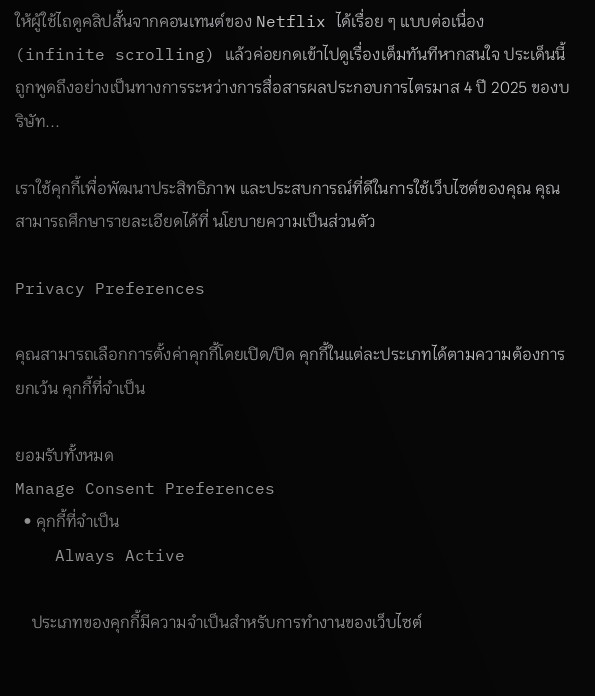ให้ผู้ใช้ไถดูคลิปสั้นจากคอนเทนต์ของ Netflix ได้เรื่อย ๆ แบบต่อเนื่อง (infinite scrolling) แล้วค่อยกดเข้าไปดูเรื่องเต็มทันทีหากสนใจ ประเด็นนี้ถูกพูดถึงอย่างเป็นทางการระหว่างการสื่อสารผลประกอบการไตรมาส 4 ปี 2025 ของบริษัท...

เราใช้คุกกี้เพื่อพัฒนาประสิทธิภาพ และประสบการณ์ที่ดีในการใช้เว็บไซต์ของคุณ คุณสามารถศึกษารายละเอียดได้ที่ นโยบายความเป็นส่วนตัว

Privacy Preferences

คุณสามารถเลือกการตั้งค่าคุกกี้โดยเปิด/ปิด คุกกี้ในแต่ละประเภทได้ตามความต้องการ ยกเว้น คุกกี้ที่จำเป็น

ยอมรับทั้งหมด
Manage Consent Preferences
  • คุกกี้ที่จำเป็น
    Always Active

    ประเภทของคุกกี้มีความจำเป็นสำหรับการทำงานของเว็บไซต์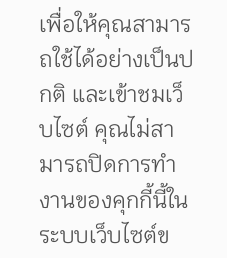เพื่อให้คุณสามารถใช้ได้อย่างเป็นปกติ และเข้าชมเว็บไซต์ คุณไม่สามารถปิดการทำงานของคุกกี้นี้ในระบบเว็บไซต์ข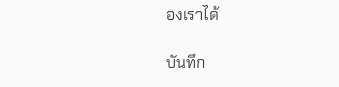องเราได้

บันทึก